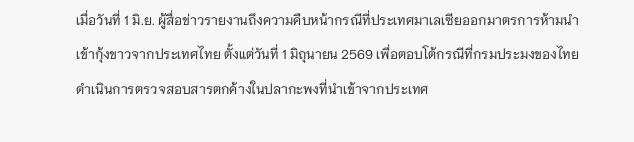เมื่อวันที่ 1 มิ.ย. ผู้สื่อข่าวรายงานถึงความคืบหน้ากรณีที่ประเทศมาเลเซียออกมาตรการห้ามนำเข้ากุ้งขาวจากประเทศไทย ตั้งแต่วันที่ 1 มิถุนายน 2569 เพื่อตอบโต้กรณีที่กรมประมงของไทยดำเนินการตรวจสอบสารตกค้างในปลากะพงที่นำเข้าจากประเทศ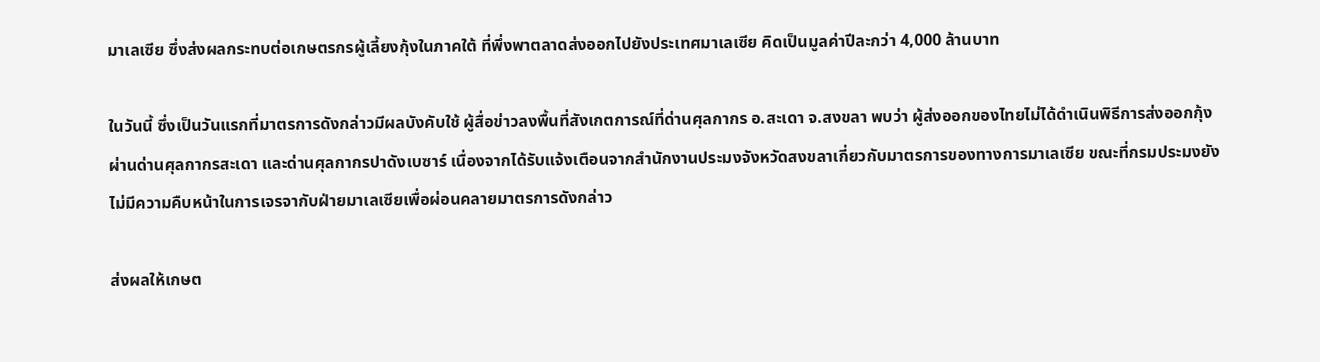มาเลเซีย ซึ่งส่งผลกระทบต่อเกษตรกรผู้เลี้ยงกุ้งในภาคใต้ ที่พึ่งพาตลาดส่งออกไปยังประเทศมาเลเซีย คิดเป็นมูลค่าปีละกว่า 4,000 ล้านบาท

ในวันนี้ ซึ่งเป็นวันแรกที่มาตรการดังกล่าวมีผลบังคับใช้ ผู้สื่อข่าวลงพื้นที่สังเกตการณ์ที่ด่านศุลกากร อ.สะเดา จ.สงขลา พบว่า ผู้ส่งออกของไทยไม่ได้ดำเนินพิธีการส่งออกกุ้งผ่านด่านศุลกากรสะเดา และด่านศุลกากรปาดังเบซาร์ เนื่องจากได้รับแจ้งเตือนจากสำนักงานประมงจังหวัดสงขลาเกี่ยวกับมาตรการของทางการมาเลเซีย ขณะที่กรมประมงยังไม่มีความคืบหน้าในการเจรจากับฝ่ายมาเลเซียเพื่อผ่อนคลายมาตรการดังกล่าว

ส่งผลให้เกษต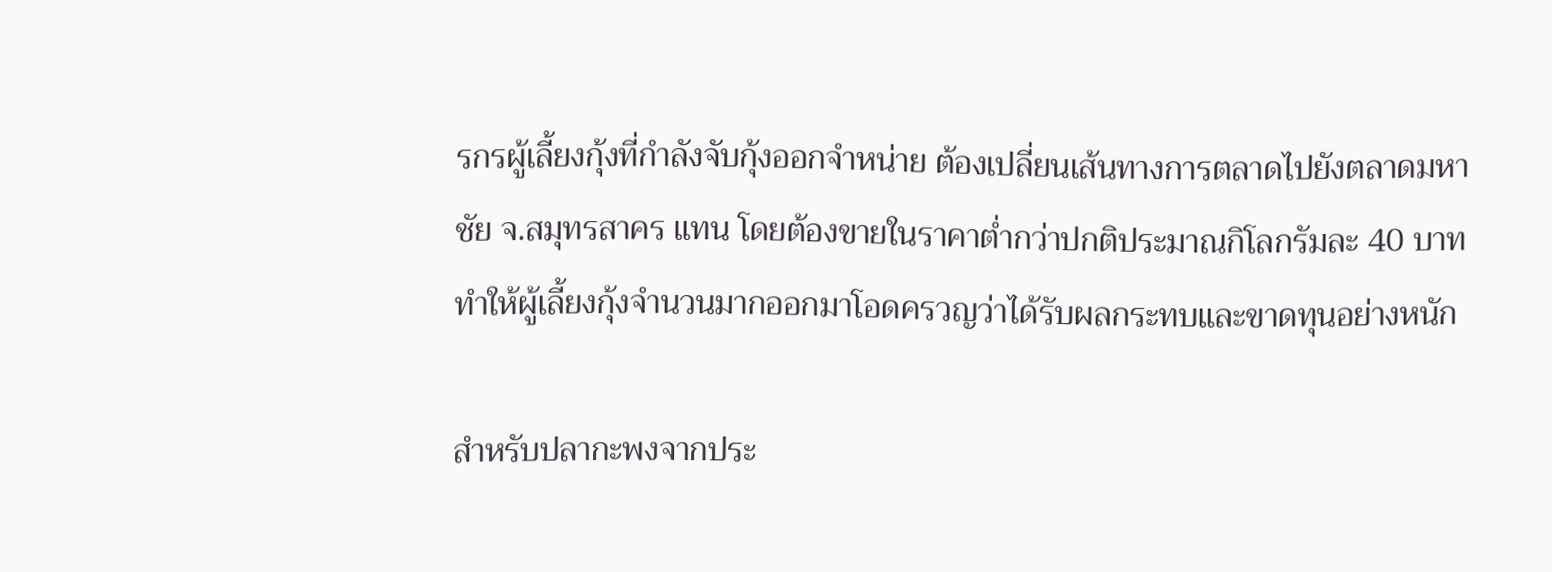รกรผู้เลี้ยงกุ้งที่กำลังจับกุ้งออกจำหน่าย ต้องเปลี่ยนเส้นทางการตลาดไปยังตลาดมหาชัย จ.สมุทรสาคร แทน โดยต้องขายในราคาต่ำกว่าปกติประมาณกิโลกรัมละ 40 บาท ทำให้ผู้เลี้ยงกุ้งจำนวนมากออกมาโอดครวญว่าได้รับผลกระทบและขาดทุนอย่างหนัก

สำหรับปลากะพงจากประ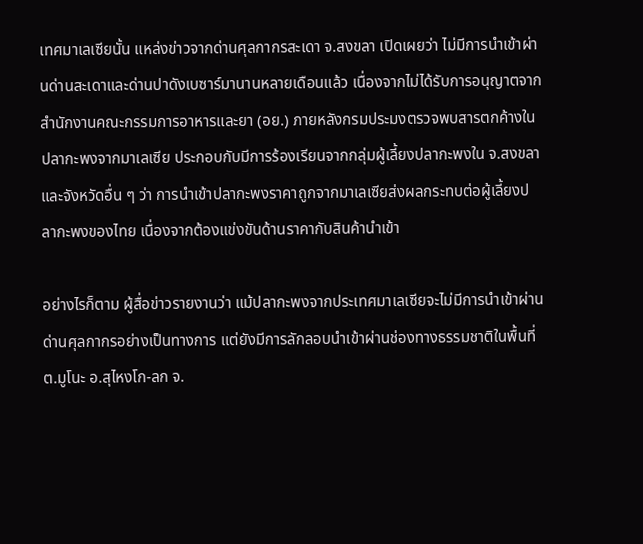เทศมาเลเซียนั้น แหล่งข่าวจากด่านศุลกากรสะเดา จ.สงขลา เปิดเผยว่า ไม่มีการนำเข้าผ่านด่านสะเดาและด่านปาดังเบซาร์มานานหลายเดือนแล้ว เนื่องจากไม่ได้รับการอนุญาตจากสำนักงานคณะกรรมการอาหารและยา (อย.) ภายหลังกรมประมงตรวจพบสารตกค้างในปลากะพงจากมาเลเซีย ประกอบกับมีการร้องเรียนจากกลุ่มผู้เลี้ยงปลากะพงใน จ.สงขลา และจังหวัดอื่น ๆ ว่า การนำเข้าปลากะพงราคาถูกจากมาเลเซียส่งผลกระทบต่อผู้เลี้ยงปลากะพงของไทย เนื่องจากต้องแข่งขันด้านราคากับสินค้านำเข้า

อย่างไรก็ตาม ผู้สื่อข่าวรายงานว่า แม้ปลากะพงจากประเทศมาเลเซียจะไม่มีการนำเข้าผ่านด่านศุลกากรอย่างเป็นทางการ แต่ยังมีการลักลอบนำเข้าผ่านช่องทางธรรมชาติในพื้นที่ ต.มูโนะ อ.สุไหงโก-ลก จ.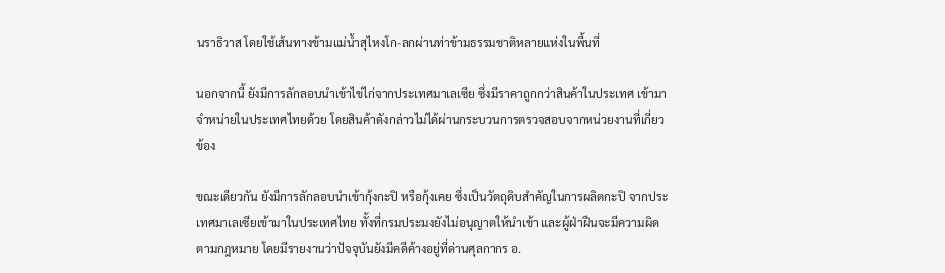นราธิวาส โดยใช้เส้นทางข้ามแม่น้ำสุไหงโก-ลกผ่านท่าข้ามธรรมชาติหลายแห่งในพื้นที่

นอกจากนี้ ยังมีการลักลอบนำเข้าไข่ไก่จากประเทศมาเลเซีย ซึ่งมีราคาถูกกว่าสินค้าในประเทศ เข้ามาจำหน่ายในประเทศไทยด้วย โดยสินค้าดังกล่าวไม่ได้ผ่านกระบวนการตรวจสอบจากหน่วยงานที่เกี่ยวข้อง

ขณะเดียวกัน ยังมีการลักลอบนำเข้ากุ้งกะปิ หรือกุ้งเคย ซึ่งเป็นวัตถุดิบสำคัญในการผลิตกะปิ จากประเทศมาเลเซียเข้ามาในประเทศไทย ทั้งที่กรมประมงยังไม่อนุญาตให้นำเข้า และผู้ฝ่าฝืนจะมีความผิดตามกฎหมาย โดยมีรายงานว่าปัจจุบันยังมีคดีค้างอยู่ที่ด่านศุลกากร อ.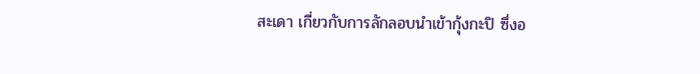สะเดา เกี่ยวกับการลักลอบนำเข้ากุ้งกะปิ ซึ่งอ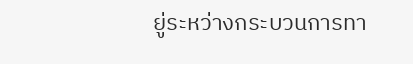ยู่ระหว่างกระบวนการทา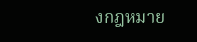งกฎหมาย